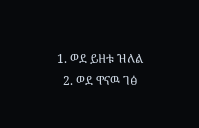1. ወደ ይዘቱ ዝለል
  2. ወደ ዋናዉ ገፅ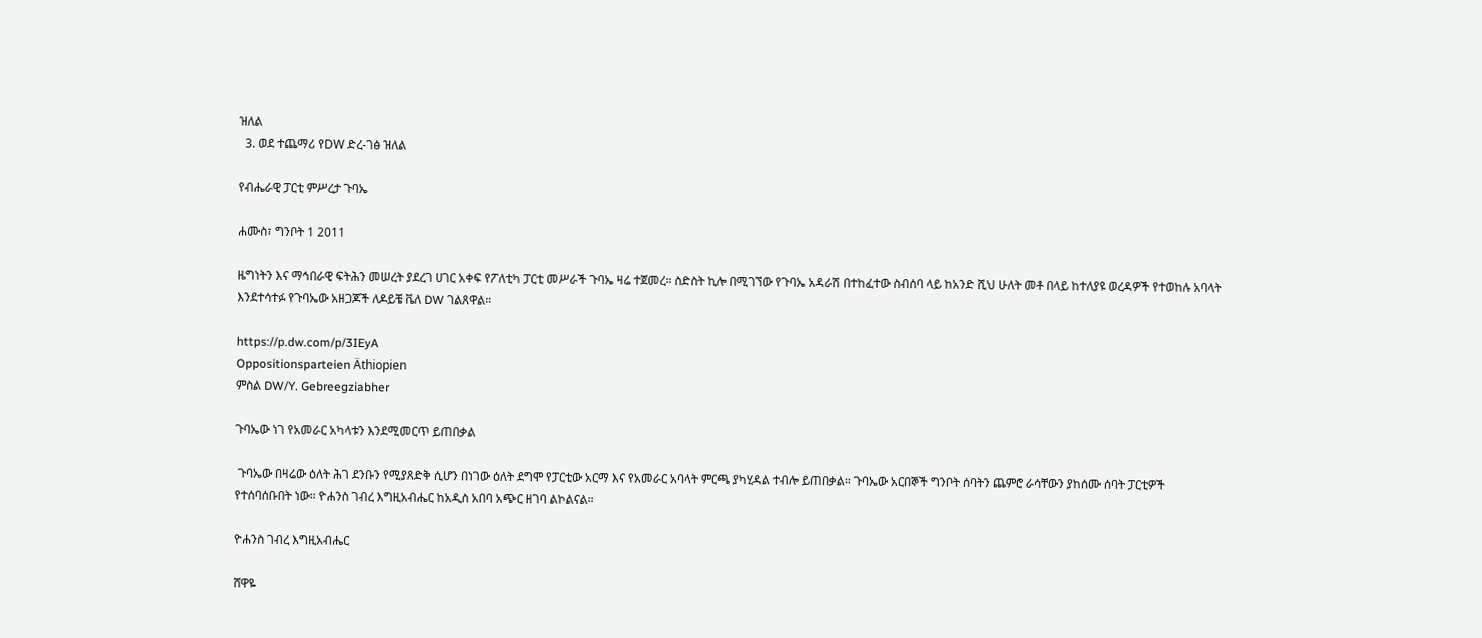ዝለል
  3. ወደ ተጨማሪ የDW ድረ-ገፅ ዝለል

የብሔራዊ ፓርቲ ምሥረታ ጉባኤ

ሐሙስ፣ ግንቦት 1 2011

ዜግነትን እና ማኅበራዊ ፍትሕን መሠረት ያደረገ ሀገር አቀፍ የፖለቲካ ፓርቲ መሥራች ጉባኤ ዛሬ ተጀመረ። ስድስት ኪሎ በሚገኘው የጉባኤ አዳራሽ በተከፈተው ስብሰባ ላይ ከአንድ ሺህ ሁለት መቶ በላይ ከተለያዩ ወረዳዎች የተወከሉ አባላት እንደተሳተፉ የጉባኤው አዘጋጆች ለዶይቼ ቬለ DW ገልጸዋል።

https://p.dw.com/p/3IEyA
Oppositionsparteien Äthiopien
ምስል DW/Y. Gebreegziabher

ጉባኤው ነገ የአመራር አካላቱን እንደሚመርጥ ይጠበቃል

 ጉባኤው በዛሬው ዕለት ሕገ ደንቡን የሚያጸድቅ ሲሆን በነገው ዕለት ደግሞ የፓርቲው አርማ እና የአመራር አባላት ምርጫ ያካሂዳል ተብሎ ይጠበቃል። ጉባኤው አርበኞች ግንቦት ሰባትን ጨምሮ ራሳቸውን ያከሰሙ ሰባት ፓርቲዎች የተሰባሰቡበት ነው። ዮሐንስ ገብረ እግዚአብሔር ከአዲስ አበባ አጭር ዘገባ ልኮልናል።

ዮሐንስ ገብረ እግዚአብሔር

ሸዋዬ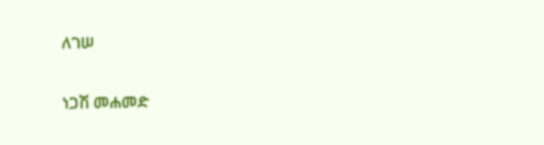ለገሠ

ነጋሽ መሐመድ